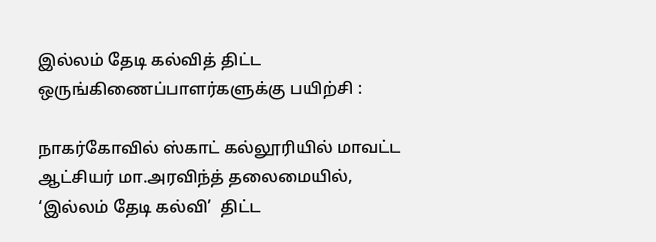இல்லம் தேடி கல்வித் திட்ட ஒருங்கிணைப்பாளர்களுக்கு பயிற்சி :

நாகர்கோவில் ஸ்காட் கல்லூரியில் மாவட்ட  ஆட்சியர் மா.அரவிந்த் தலைமையில்,   ‘இல்லம் தேடி கல்வி’  திட்ட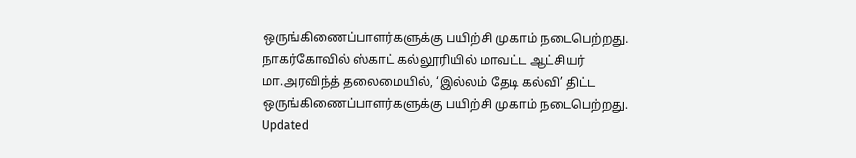ஒருங்கிணைப்பாளர்களுக்கு பயிற்சி முகாம் நடைபெற்றது.
நாகர்கோவில் ஸ்காட் கல்லூரியில் மாவட்ட ஆட்சியர் மா.அரவிந்த் தலைமையில், ‘இல்லம் தேடி கல்வி’ திட்ட ஒருங்கிணைப்பாளர்களுக்கு பயிற்சி முகாம் நடைபெற்றது.
Updated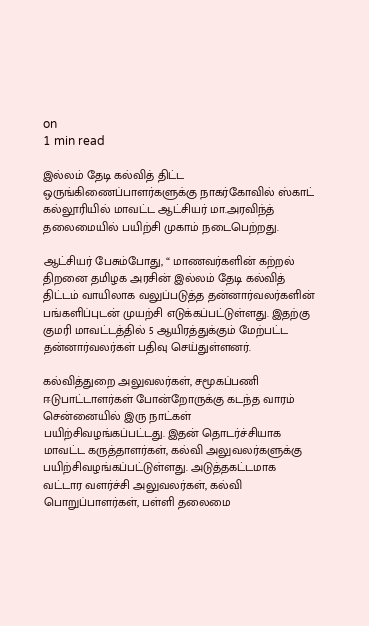on
1 min read

இல்லம் தேடி கல்வித் திட்ட ஒருங்கிணைப்பாளர்களுக்கு நாகர்கோவில் ஸ்காட் கல்லூரியில் மாவட்ட ஆட்சியர் மா.அரவிந்த் தலைமையில் பயிற்சி முகாம் நடைபெற்றது.

ஆட்சியர் பேசும்போது, “ மாணவர்களின் கற்றல் திறனை தமிழக அரசின் இல்லம் தேடி கல்வித் திட்டம் வாயிலாக வலுப்படுத்த தன்னார்வலர்களின் பங்களிப்புடன் முயற்சி எடுக்கப்பட்டுள்ளது. இதற்கு குமரி மாவட்டத்தில் 5 ஆயிரத்துக்கும் மேற்பட்ட தன்னார்வலர்கள் பதிவு செய்துள்ளனர்.

கல்வித்துறை அலுவலர்கள், சமூகப்பணி ஈடுபாட்டாளர்கள் போன்றோருக்கு கடந்த வாரம் சென்னையில் இரு நாட்கள் பயிற்சிவழங்கப்பட்டது. இதன் தொடர்ச்சியாக மாவட்ட கருத்தாளர்கள், கல்வி அலுவலர்களுக்கு பயிற்சிவழங்கப்பட்டுள்ளது. அடுத்தகட்டமாக வட்டார வளர்ச்சி அலுவலர்கள், கல்வி பொறுப்பாளர்கள், பள்ளி தலைமை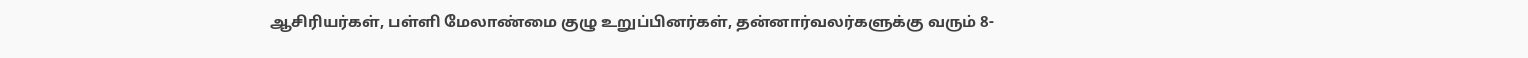ஆசிரியர்கள், பள்ளி மேலாண்மை குழு உறுப்பினர்கள், தன்னார்வலர்களுக்கு வரும் 8-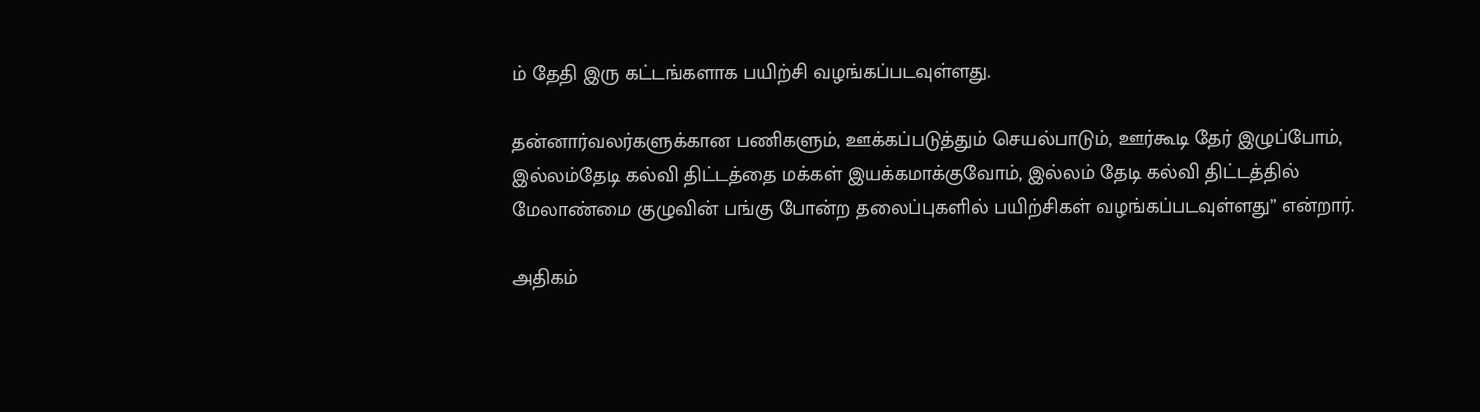ம் தேதி இரு கட்டங்களாக பயிற்சி வழங்கப்படவுள்ளது.

தன்னார்வலர்களுக்கான பணிகளும், ஊக்கப்படுத்தும் செயல்பாடும், ஊர்கூடி தேர் இழுப்போம், இல்லம்தேடி கல்வி திட்டத்தை மக்கள் இயக்கமாக்குவோம், இல்லம் தேடி கல்வி திட்டத்தில் மேலாண்மை குழுவின் பங்கு போன்ற தலைப்புகளில் பயிற்சிகள் வழங்கப்படவுள்ளது” என்றார்.

அதிகம்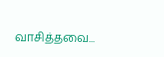வாசித்தவை...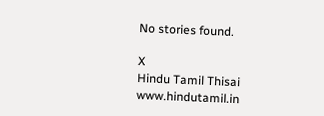No stories found.

X
Hindu Tamil Thisai
www.hindutamil.in